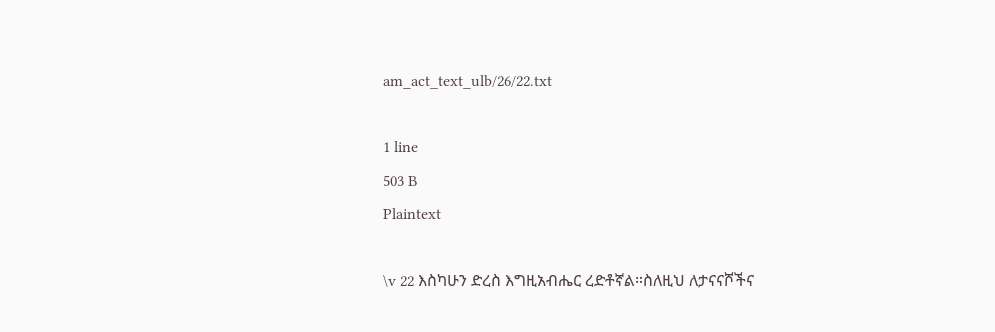am_act_text_ulb/26/22.txt

1 line
503 B
Plaintext

\v 22 እስካሁን ድረስ እግዚአብሔር ረድቶኛል።ስለዚህ ለታናናሾችና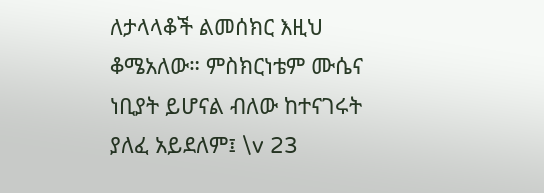ለታላላቆች ልመሰክር እዚህ ቆሜአለው። ምስክርነቴም ሙሴና ነቢያት ይሆናል ብለው ከተናገሩት ያለፈ አይደለም፤ \v 23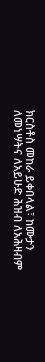ክርስቶስ መከራ ይቀበላል፣ ከሙታን ለመነሣትና ለአይሁድ ሕዝብ ለአሕዛብም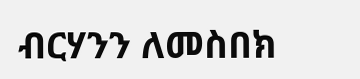ብርሃንን ለመስበክ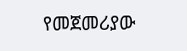የመጀመሪያው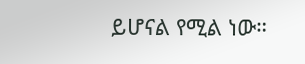ይሆናል የሚል ነው።